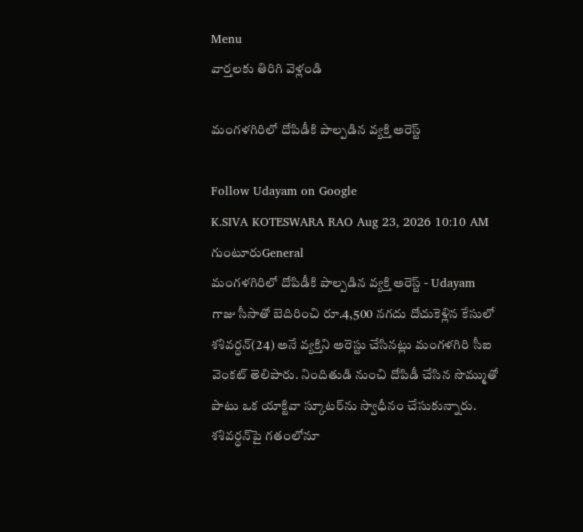Menu
వార్తలకు తిరిగి వెళ్లండి

మంగళగిరిలో దోపిడీకి పాల్పడిన వ్యక్తి అరెస్ట్

Follow Udayam on Google
K.SIVA KOTESWARA RAO Aug 23, 2026 10:10 AM గుంటూరుGeneral
మంగళగిరిలో దోపిడీకి పాల్పడిన వ్యక్తి అరెస్ట్ - Udayam
గాజు సీసాతో బెదిరించి రూ.4,500 నగదు దోచుకెళ్లిన కేసులో శశివర్ధన్‌(24) అనే వ్యక్తిని అరెస్టు చేసినట్లు మంగళగిరి సీఐ వెంకట్‌ తెలిపారు. నిందితుడి నుంచి దోపిడీ చేసిన సొమ్ముతో పాటు ఒక యాక్టివా స్కూటర్‌ను స్వాధీనం చేసుకున్నారు. శశివర్ధన్‌పై గతంలోనూ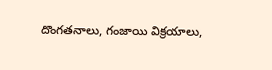దొంగతనాలు, గంజాయి విక్రయాలు,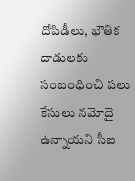దోపిడీలు, భౌతిక దాడులకు సంబంధించి పలు కేసులు నమోదై ఉన్నాయని సీఐ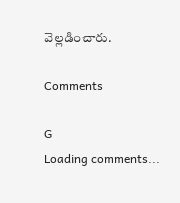వెల్లడించారు.

Comments

G
Loading comments...